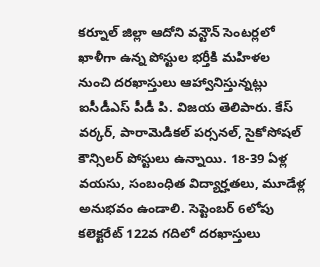కర్నూల్ జిల్లా ఆదోని వన్టౌన్ సెంటర్లలో ఖాళీగా ఉన్న పోస్టుల భర్తీకి మహిళల నుంచి దరఖాస్తులు ఆహ్వానిస్తున్నట్లు ఐసీడీఎస్ పీడీ పి. విజయ తెలిపారు. కేస్ వర్కర్, పారామెడికల్ పర్సనల్, సైకోసోషల్ కౌన్సిలర్ పోస్టులు ఉన్నాయి. 18-39 ఏళ్ల వయసు, సంబంధిత విద్యార్హతలు, మూడేళ్ల అనుభవం ఉండాలి. సెప్టెంబర్ 6లోపు కలెక్టరేట్ 122వ గదిలో దరఖాస్తులు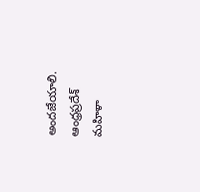అందజేయాలి.
ఆంధ్రప్రదేశ్
మహిళా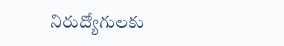నిరుద్యోగులకు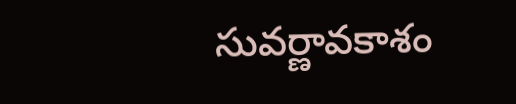సువర్ణావకాశం